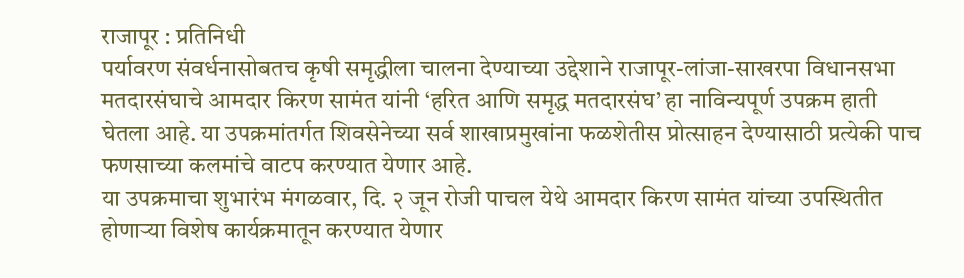राजापूर : प्रतिनिधी
पर्यावरण संवर्धनासोबतच कृषी समृद्धीला चालना देण्याच्या उद्देशाने राजापूर-लांजा-साखरपा विधानसभा मतदारसंघाचे आमदार किरण सामंत यांनी ‘हरित आणि समृद्ध मतदारसंघ’ हा नाविन्यपूर्ण उपक्रम हाती घेतला आहे. या उपक्रमांतर्गत शिवसेनेच्या सर्व शाखाप्रमुखांना फळशेतीस प्रोत्साहन देण्यासाठी प्रत्येकी पाच फणसाच्या कलमांचे वाटप करण्यात येणार आहे.
या उपक्रमाचा शुभारंभ मंगळवार, दि. २ जून रोजी पाचल येथे आमदार किरण सामंत यांच्या उपस्थितीत होणाऱ्या विशेष कार्यक्रमातून करण्यात येणार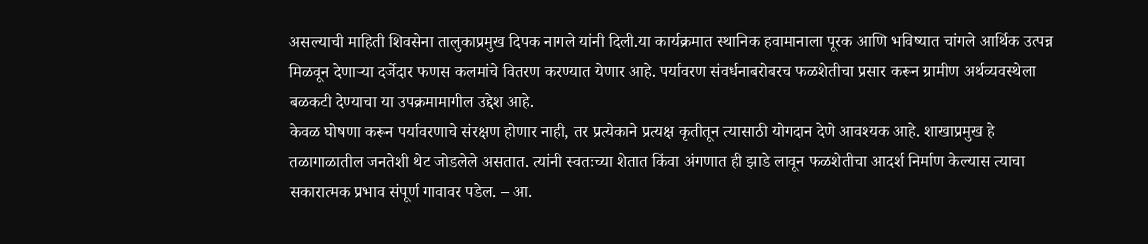असल्याची माहिती शिवसेना तालुकाप्रमुख दिपक नागले यांनी दिली.या कार्यक्रमात स्थानिक हवामानाला पूरक आणि भविष्यात चांगले आर्थिक उत्पन्न मिळवून देणाऱ्या दर्जेदार फणस कलमांचे वितरण करण्यात येणार आहे. पर्यावरण संवर्धनाबरोबरच फळशेतीचा प्रसार करून ग्रामीण अर्थव्यवस्थेला बळकटी देण्याचा या उपक्रमामागील उद्देश आहे.
केवळ घोषणा करून पर्यावरणाचे संरक्षण होणार नाही, तर प्रत्येकाने प्रत्यक्ष कृतीतून त्यासाठी योगदान देणे आवश्यक आहे. शाखाप्रमुख हे तळागाळातील जनतेशी थेट जोडलेले असतात. त्यांनी स्वतःच्या शेतात किंवा अंगणात ही झाडे लावून फळशेतीचा आदर्श निर्माण केल्यास त्याचा सकारात्मक प्रभाव संपूर्ण गावावर पडेल. – आ.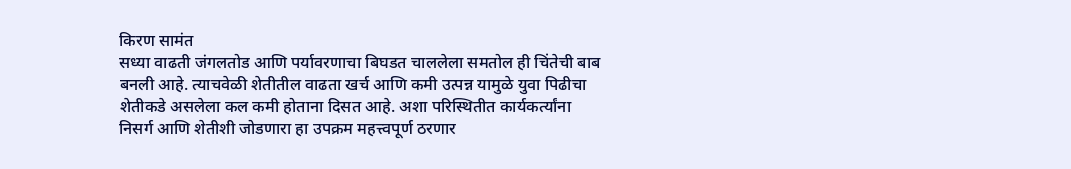किरण सामंत
सध्या वाढती जंगलतोड आणि पर्यावरणाचा बिघडत चाललेला समतोल ही चिंतेची बाब बनली आहे. त्याचवेळी शेतीतील वाढता खर्च आणि कमी उत्पन्न यामुळे युवा पिढीचा शेतीकडे असलेला कल कमी होताना दिसत आहे. अशा परिस्थितीत कार्यकर्त्यांना निसर्ग आणि शेतीशी जोडणारा हा उपक्रम महत्त्वपूर्ण ठरणार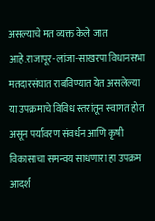असल्याचे मत व्यक्त केले जात आहे.राजापूर-लांजा-साखरपा विधानसभा मतदारसंघात राबविण्यात येत असलेल्या या उपक्रमाचे विविध स्तरांतून स्वागत होत असून पर्यावरण संवर्धन आणि कृषी विकासाचा समन्वय साधणारा हा उपक्रम आदर्श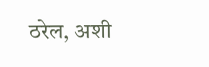ठरेल, अशी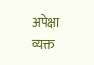अपेक्षा व्यक्त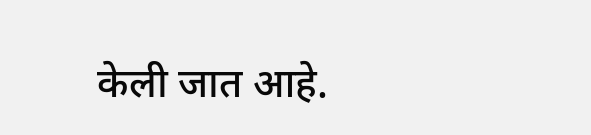केली जात आहे.